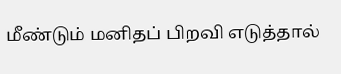மீண்டும் மனிதப் பிறவி எடுத்தால்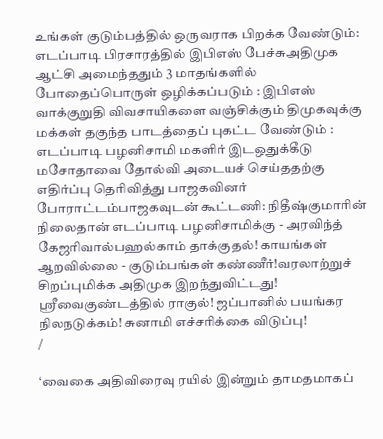உங்கள் குடும்பத்தில் ஒருவராக பிறக்க வேண்டும்: எடப்பாடி பிரசாரத்தில் இபிஎஸ் பேச்சுஅதிமுக ஆட்சி அமைந்ததும் 3 மாதங்களில் போதைப்பொருள் ஒழிக்கப்படும் : இபிஎஸ் வாக்குறுதி விவசாயிகளை வஞ்சிக்கும் திமுகவுக்கு மக்கள் தகுந்த பாடத்தைப் புகட்ட வேண்டும் : எடப்பாடி பழனிசாமி மகளிர் இடஒதுக்கீடு மசோதாவை தோல்வி அடையச் செய்ததற்கு எதிர்ப்பு தெரிவித்து பாஜகவினர் போராட்டம்பாஜகவுடன் கூட்டணி: நிதீஷ்குமாரின் நிலைதான் எடப்பாடி பழனிசாமிக்கு - அரவிந்த் கேஜரிவால்பஹல்காம் தாக்குதல்! காயங்கள் ஆறவில்லை - குடும்பங்கள் கண்ணீர்!வரலாற்றுச் சிறப்புமிக்க அதிமுக இறந்துவிட்டது! ஸ்ரீவைகுண்டத்தில் ராகுல்! ஜப்பானில் பயங்கர நிலநடுக்கம்! சுனாமி எச்சரிக்கை விடுப்பு!
/

‘வைகை அதிவிரைவு ரயில் இன்றும் தாமதமாகப்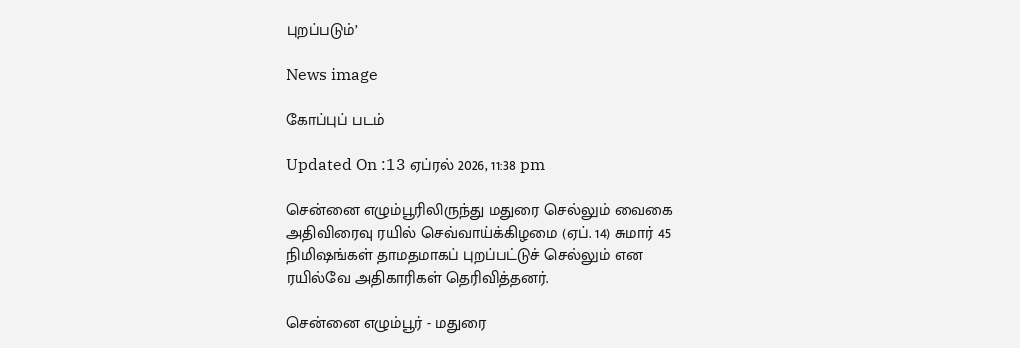புறப்படும்’

News image

கோப்புப் படம்

Updated On :13 ஏப்ரல் 2026, 11:38 pm

சென்னை எழும்பூரிலிருந்து மதுரை செல்லும் வைகை அதிவிரைவு ரயில் செவ்வாய்க்கிழமை (ஏப். 14) சுமார் 45 நிமிஷங்கள் தாமதமாகப் புறப்பட்டுச் செல்லும் என ரயில்வே அதிகாரிகள் தெரிவித்தனர்.

சென்னை எழும்பூர் - மதுரை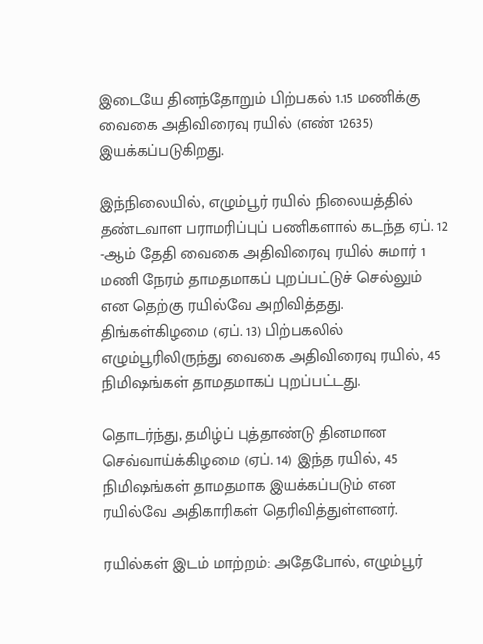இடையே தினந்தோறும் பிற்பகல் 1.15 மணிக்கு வைகை அதிவிரைவு ரயில் (எண் 12635) இயக்கப்படுகிறது.

இந்நிலையில், எழும்பூர் ரயில் நிலையத்தில் தண்டவாள பராமரிப்புப் பணிகளால் கடந்த ஏப். 12 -ஆம் தேதி வைகை அதிவிரைவு ரயில் சுமார் 1 மணி நேரம் தாமதமாகப் புறப்பட்டுச் செல்லும் என தெற்கு ரயில்வே அறிவித்தது. திங்கள்கிழமை (ஏப். 13) பிற்பகலில் எழும்பூரிலிருந்து வைகை அதிவிரைவு ரயில், 45 நிமிஷங்கள் தாமதமாகப் புறப்பட்டது.

தொடர்ந்து, தமிழ்ப் புத்தாண்டு தினமான செவ்வாய்க்கிழமை (ஏப். 14) இந்த ரயில், 45 நிமிஷங்கள் தாமதமாக இயக்கப்படும் என ரயில்வே அதிகாரிகள் தெரிவித்துள்ளனர்.

ரயில்கள் இடம் மாற்றம்: அதேபோல், எழும்பூர்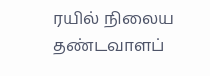ரயில் நிலைய தண்டவாளப்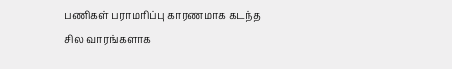பணிகள் பராமரிப்பு காரணமாக கடந்த சில வாரங்களாக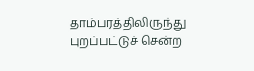தாம்பரத்திலிருந்து புறப்பட்டுச் சென்ற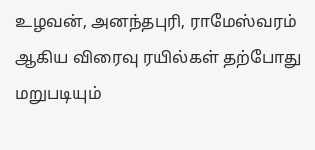உழவன், அனந்தபுரி, ராமேஸ்வரம் ஆகிய விரைவு ரயில்கள் தற்போது மறுபடியும்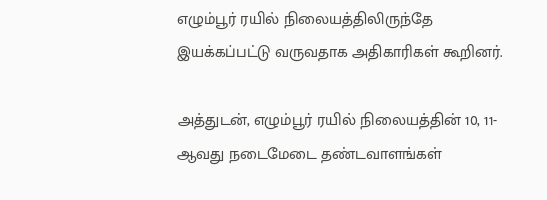எழும்பூர் ரயில் நிலையத்திலிருந்தே இயக்கப்பட்டு வருவதாக அதிகாரிகள் கூறினர்.

அத்துடன், எழும்பூர் ரயில் நிலையத்தின் 10, 11- ஆவது நடைமேடை தண்டவாளங்கள்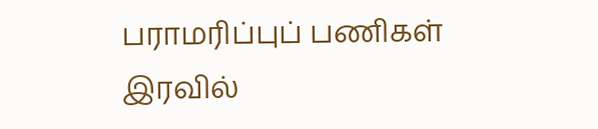பராமரிப்புப் பணிகள் இரவில்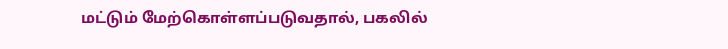மட்டும் மேற்கொள்ளப்படுவதால், பகலில்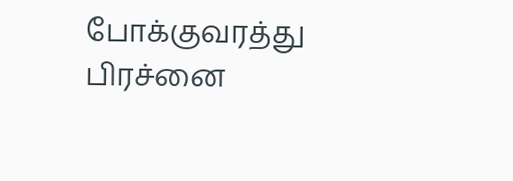போக்குவரத்து பிரச்னை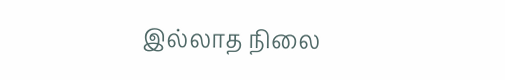இல்லாத நிலை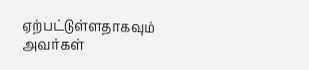ஏற்பட்டுள்ளதாகவும் அவர்கள்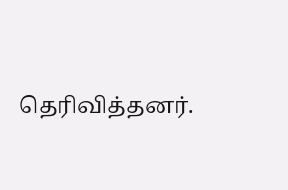தெரிவித்தனர்.